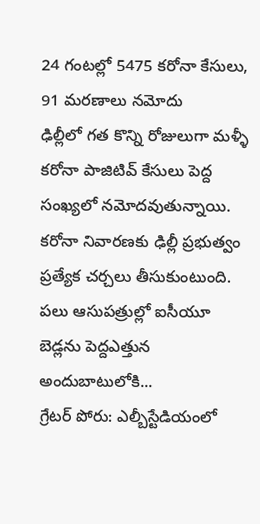24 గంటల్లో 5475 కరోనా కేసులు, 91 మరణాలు నమోదు
ఢిల్లీలో గత కొన్ని రోజులుగా మళ్ళీ కరోనా పాజిటివ్ కేసులు పెద్ద సంఖ్యలో నమోదవుతున్నాయి. కరోనా నివారణకు ఢిల్లీ ప్రభుత్వం ప్రత్యేక చర్చలు తీసుకుంటుంది. పలు ఆసుపత్రుల్లో ఐసీయూ బెడ్లను పెద్దఎత్తున అందుబాటులోకి...
గ్రేటర్ పోరు: ఎల్బీస్టేడియంలో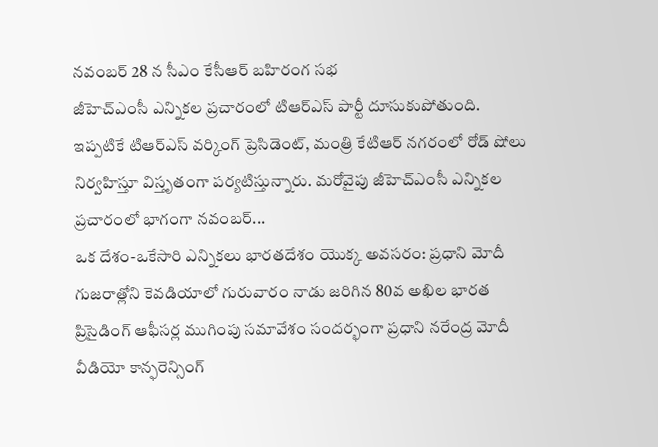నవంబర్ 28 న సీఎం కేసీఆర్ బహిరంగ సభ
జీహెచ్ఎంసీ ఎన్నికల ప్రచారంలో టిఆర్ఎస్ పార్టీ దూసుకుపోతుంది. ఇప్పటికే టిఆర్ఎస్ వర్కింగ్ ప్రెసిడెంట్, మంత్రి కేటిఆర్ నగరంలో రోడ్ షోలు నిర్వహిస్తూ విస్తృతంగా పర్యటిస్తున్నారు. మరోవైపు జీహెచ్ఎంసీ ఎన్నికల ప్రచారంలో భాగంగా నవంబర్...
ఒక దేశం-ఒకేసారి ఎన్నికలు భారతదేశం యొక్క అవసరం: ప్రధాని మోదీ
గుజరాత్లోని కెవడియాలో గురువారం నాడు జరిగిన 80వ అఖిల భారత ప్రిసైడింగ్ ఆఫీసర్ల ముగింపు సమావేశం సందర్భంగా ప్రధాని నరేంద్ర మోదీ వీడియో కాన్ఫరెన్సింగ్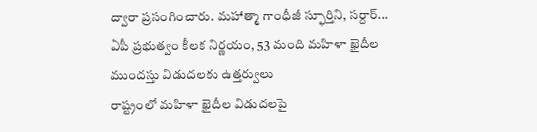ద్వారా ప్రసంగించారు. మహాత్మా గాంధీజీ స్ఫూర్తిని, సర్దార్...
ఏపీ ప్రభుత్వం కీలక నిర్ణయం, 53 మంది మహిళా ఖైదీల ముందస్తు విడుదలకు ఉత్తర్వులు
రాష్ట్రంలో మహిళా ఖైదీల విడుదలపై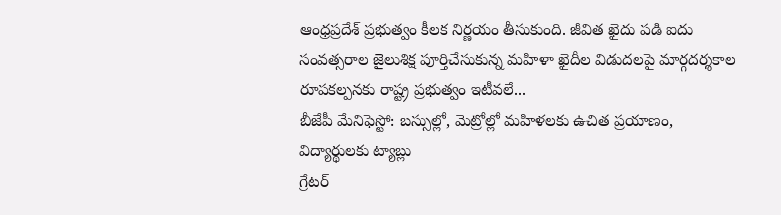ఆంధ్రప్రదేశ్ ప్రభుత్వం కీలక నిర్ణయం తీసుకుంది. జీవిత ఖైదు పడి ఐదు సంవత్సరాల జైలుశిక్ష పూర్తిచేసుకున్న మహిళా ఖైదీల విడుదలపై మార్గదర్శకాల రూపకల్పనకు రాష్ట్ర ప్రభుత్వం ఇటీవలే...
బీజేపీ మేనిఫెస్టో: బస్సుల్లో, మెట్రోల్లో మహిళలకు ఉచిత ప్రయాణం, విద్యార్థులకు ట్యాబ్లు
గ్రేటర్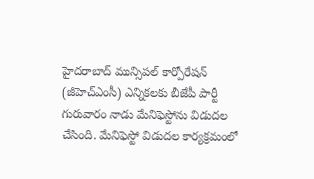హైదరాబాద్ మున్సిపల్ కార్పోరేషన్ (జీహెచ్ఎంసీ) ఎన్నికలకు బీజేపీ పార్టీ గురువారం నాడు మేనిఫెస్టోను విడుదల చేసింది. మేనిఫెస్టో విడుదల కార్యక్రమంలో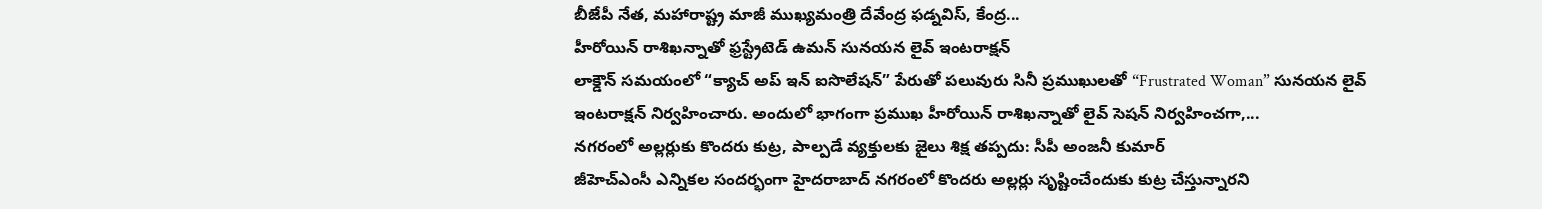బీజేపీ నేత, మహారాష్ట్ర మాజీ ముఖ్యమంత్రి దేవేంద్ర ఫడ్నవిస్, కేంద్ర...
హీరోయిన్ రాశిఖన్నాతో ఫ్రస్ట్రేటెడ్ ఉమన్ సునయన లైవ్ ఇంటరాక్షన్
లాక్డౌన్ సమయంలో “క్యాచ్ అప్ ఇన్ ఐసొలేషన్” పేరుతో పలువురు సినీ ప్రముఖులతో “Frustrated Woman” సునయన లైవ్ ఇంటరాక్షన్ నిర్వహించారు. అందులో భాగంగా ప్రముఖ హీరోయిన్ రాశిఖన్నాతో లైవ్ సెషన్ నిర్వహించగా,...
నగరంలో అల్లర్లుకు కొందరు కుట్ర, పాల్పడే వ్యక్తులకు జైలు శిక్ష తప్పదు: సీపీ అంజనీ కుమార్
జీహెచ్ఎంసీ ఎన్నికల సందర్భంగా హైదరాబాద్ నగరంలో కొందరు అల్లర్లు సృష్టించేందుకు కుట్ర చేస్తున్నారని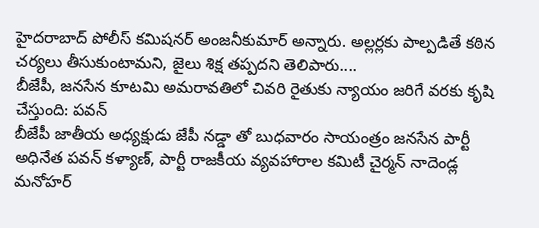హైదరాబాద్ పోలీస్ కమిషనర్ అంజనీకుమార్ అన్నారు. అల్లర్లకు పాల్పడితే కఠిన చర్యలు తీసుకుంటామని, జైలు శిక్ష తప్పదని తెలిపారు....
బీజేపీ, జనసేన కూటమి అమరావతిలో చివరి రైతుకు న్యాయం జరిగే వరకు కృషి చేస్తుంది: పవన్
బీజేపీ జాతీయ అధ్యక్షుడు జేపీ నడ్డా తో బుధవారం సాయంత్రం జనసేన పార్టీ అధినేత పవన్ కళ్యాణ్, పార్టీ రాజకీయ వ్యవహారాల కమిటీ చైర్మన్ నాదెండ్ల మనోహర్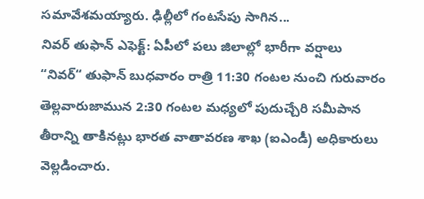సమావేశమయ్యారు. ఢిల్లీలో గంటసేపు సాగిన...
నివర్ తుఫాన్ ఎఫెక్ట్: ఏపీలో పలు జిలాల్లో భారీగా వర్షాలు
“నివర్“ తుఫాన్ బుధవారం రాత్రి 11:30 గంటల నుంచి గురువారం తెల్లవారుజామున 2:30 గంటల మధ్యలో పుదుచ్చేరి సమీపాన తీరాన్ని తాకినట్లు భారత వాతావరణ శాఖ (ఐఎండీ) అధికారులు వెల్లడించారు.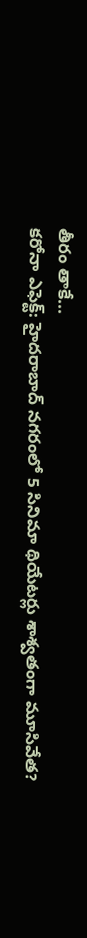తీరం తాకే...
కరోనా ఎఫెక్ట్: హైదరాబాద్ నగరంలో 5 సినిమా థియేటర్లు శాశ్వతంగా మూసివేత?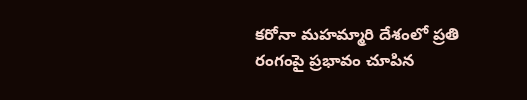కరోనా మహమ్మారి దేశంలో ప్రతి రంగంపై ప్రభావం చూపిన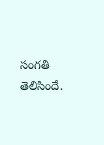సంగతి తెలిసిందే.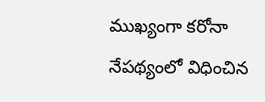ముఖ్యంగా కరోనా నేపథ్యంలో విధించిన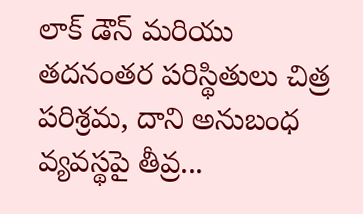లాక్ డౌన్ మరియు తదనంతర పరిస్థితులు చిత్ర పరిశ్రమ, దాని అనుబంధ వ్యవస్థపై తీవ్ర...